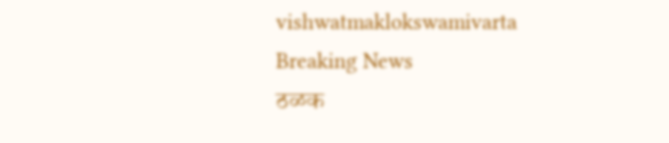vishwatmaklokswamivarta
Breaking News
ठळक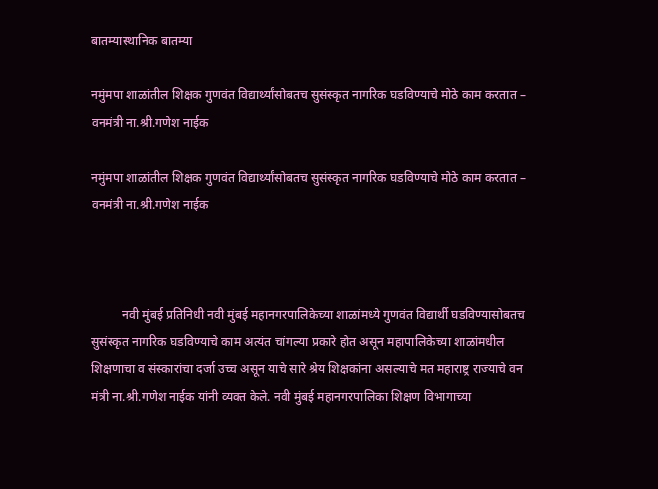बातम्यास्थानिक बातम्या

नमुंमपा शाळांतील शिक्षक गुणवंत विद्यार्थ्यांसोबतच सुसंस्कृत नागरिक घडविण्याचे मोठे काम करतात – वनमंत्री ना.श्री.गणेश नाईक

नमुंमपा शाळांतील शिक्षक गुणवंत विद्यार्थ्यांसोबतच सुसंस्कृत नागरिक घडविण्याचे मोठे काम करतात – वनमंत्री ना.श्री.गणेश नाईक



          नवी मुंबई प्रतिनिधी नवी मुंबई महानगरपालिकेच्या शाळांमध्ये गुणवंत विद्यार्थी घडविण्यासोबतच सुसंस्कृत नागरिक घडविण्याचे काम अत्यंत चांगल्या प्रकारे होत असून महापालिकेच्या शाळांमधील शिक्षणाचा व संस्कारांचा दर्जा उच्च असून याचे सारे श्रेय शिक्षकांना असल्याचे मत महाराष्ट्र राज्याचे वन मंत्री ना.श्री.गणेश नाईक यांनी व्यक्त केले. नवी मुंबई महानगरपालिका शिक्षण विभागाच्या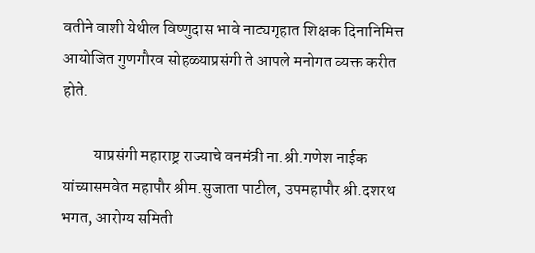वतीने वाशी येथील विष्णुदास भावे नाट्यगृहात शिक्षक दिनानिमित्त आयोजित गुणगौरव सोहळ्याप्रसंगी ते आपले मनोगत व्यक्त करीत होते.

          याप्रसंगी महाराष्ट्र राज्याचे वनमंत्री ना.श्री.गणेश नाईक यांच्यासमवेत महापौर श्रीम.सुजाता पाटील, उपमहापौर श्री.दशरथ भगत, आरोग्य समिती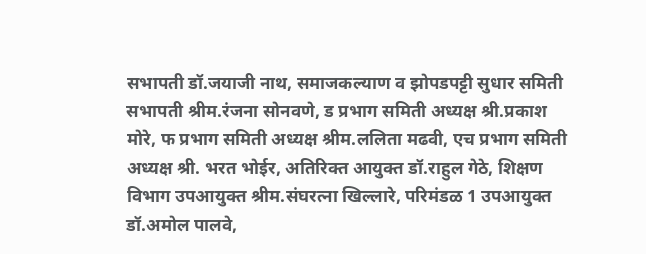सभापती डॉ.जयाजी नाथ, समाजकल्याण व झोपडपट्टी सुधार समिती सभापती श्रीम.रंजना सोनवणे, ड प्रभाग समिती अध्यक्ष श्री.प्रकाश मोरे, फ प्रभाग समिती अध्यक्ष श्रीम.ललिता मढवी, एच प्रभाग समिती अध्यक्ष श्री. भरत भोईर, अतिरिक्त आयुक्त डॉ.राहुल गेठे, शिक्षण विभाग उपआयुक्त श्रीम.संघरत्ना खिल्लारे, परिमंडळ 1 उपआयुक्त डॉ.अमोल पालवे,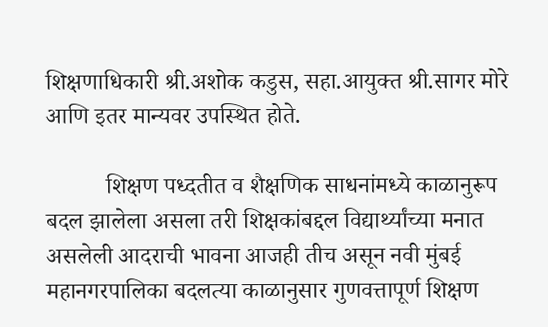शिक्षणाधिकारी श्री.अशोक कडुस, सहा.आयुक्त श्री.सागर मोरे आणि इतर मान्यवर उपस्थित होते.

          शिक्षण पध्दतीत व शैक्षणिक साधनांमध्ये काळानुरूप बदल झालेला असला तरी शिक्षकांबद्दल विद्यार्थ्यांच्या मनात असलेली आदराची भावना आजही तीच असून नवी मुंबई महानगरपालिका बदलत्या काळानुसार गुणवत्तापूर्ण शिक्षण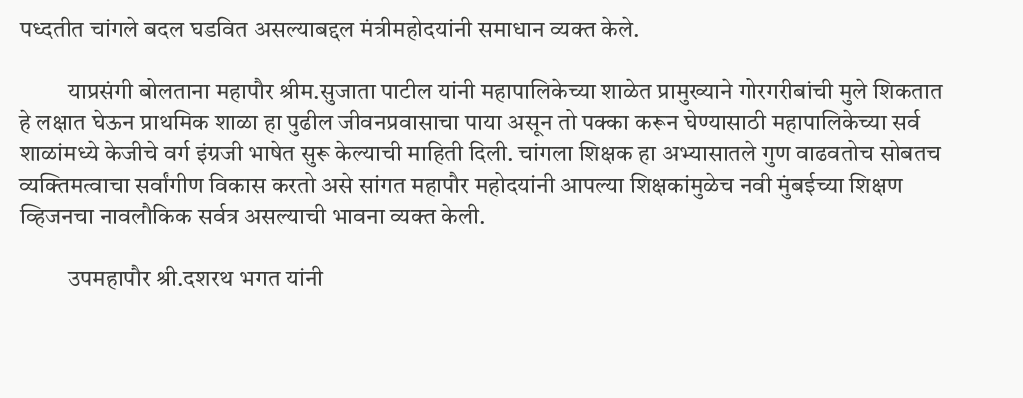पध्दतीत चांगले बदल घडवित असल्याबद्दल मंत्रीमहोदयांनी समाधान व्यक्त केले.

          याप्रसंगी बोलताना महापौर श्रीम.सुजाता पाटील यांनी महापालिकेच्या शाळेत प्रामुख्याने गोरगरीबांची मुले शिकतात हे लक्षात घेऊन प्राथमिक शाळा हा पुढील जीवनप्रवासाचा पाया असून तो पक्का करून घेण्यासाठी महापालिकेच्या सर्व शाळांमध्ये केजीचे वर्ग इंग्रजी भाषेत सुरू केल्याची माहिती दिली. चांगला शिक्षक हा अभ्यासातले गुण वाढवतोच सोबतच व्यक्तिमत्वाचा सर्वांगीण विकास करतो असे सांगत महापौर महोदयांनी आपल्या शिक्षकांमुळेच नवी मुंबईच्या शिक्षण व्हिजनचा नावलौकिक सर्वत्र असल्याची भावना व्यक्त केली.

          उपमहापौर श्री.दशरथ भगत यांनी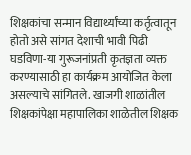शिक्षकांचा सन्मान विद्यार्थ्यांच्या कर्तृत्वातून होतो असे सांगत देशाची भावी पिढी घडविणा-या गुरूजनांप्रती कृतज्ञता व्यक्त करण्यासाठी हा कार्यक्रम आयोजित केला असल्याचे सांगितले. खाजगी शाळांतील शिक्षकांपेक्षा महापालिका शाळेतील शिक्षक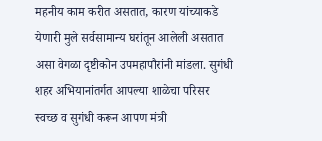महनीय काम करीत असतात, कारण यांच्याकडे येणारी मुले सर्वसामान्य घरांतून आलेली असतात असा वेगळा दृष्टीकोन उपमहापौरांनी मांडला. सुगंधी शहर अभियानांतर्गत आपल्या शाळेचा परिसर स्वच्छ व सुगंधी करून आपण मंत्री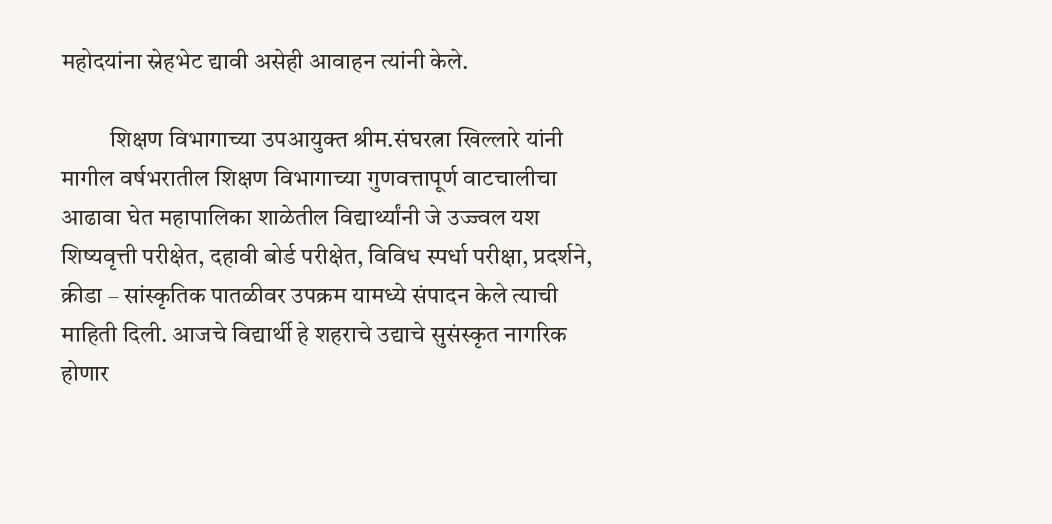महोदयांना स्नेहभेट द्यावी असेही आवाहन त्यांनी केले.

          शिक्षण विभागाच्या उपआयुक्त श्रीम.संघरत्ना खिल्लारे यांनी मागील वर्षभरातील शिक्षण विभागाच्या गुणवत्तापूर्ण वाटचालीचा आढावा घेत महापालिका शाळेतील विद्यार्थ्यांनी जे उज्ज्वल यश शिष्यवृत्ती परीक्षेत, दहावी बोर्ड परीक्षेत, विविध स्पर्धा परीक्षा, प्रदर्शने, क्रीडा – सांस्कृतिक पातळीवर उपक्रम यामध्ये संपादन केले त्याची माहिती दिली. आजचे विद्यार्थी हे शहराचे उद्याचे सुसंस्कृत नागरिक होणार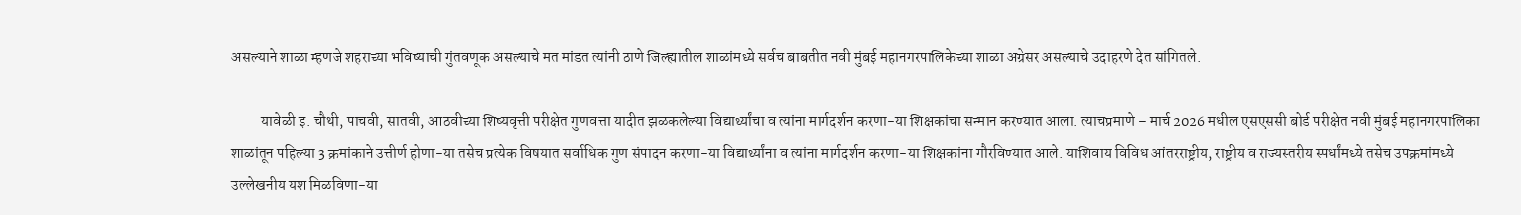असल्याने शाळा म्हणजे शहराच्या भविष्याची गुंतवणूक असल्याचे मत मांडत त्यांनी ठाणे जिल्ह्यातील शाळांमध्ये सर्वच बाबतीत नवी मुंबई महानगरपालिकेच्या शाळा अग्रेसर असल्याचे उदाहरणे देत सांगितले.

          यावेळी इ. चौथी, पाचवी, सातवी, आठवीच्या शिष्यवृत्ती परीक्षेत गुणवत्ता यादीत झळकलेल्या विद्यार्थ्यांचा व त्यांना मार्गदर्शन करणा-या शिक्षकांचा सन्मान करण्यात आला. त्याचप्रमाणे – मार्च 2026 मधील एसएससी बोर्ड परीक्षेत नवी मुंबई महानगरपालिका शाळांतून पहिल्या 3 क्रमांकाने उत्तीर्ण होणा-या तसेच प्रत्येक विषयात सर्वाधिक गुण संपादन करणा-या विद्यार्थ्यांना व त्यांना मार्गदर्शन करणा-या शिक्षकांना गौरविण्यात आले. याशिवाय विविध आंतरराष्ट्रीय, राष्ट्रीय व राज्यस्तरीय स्पर्धांमध्ये तसेच उपक्रमांमध्ये उल्लेखनीय यश मिळविणा-या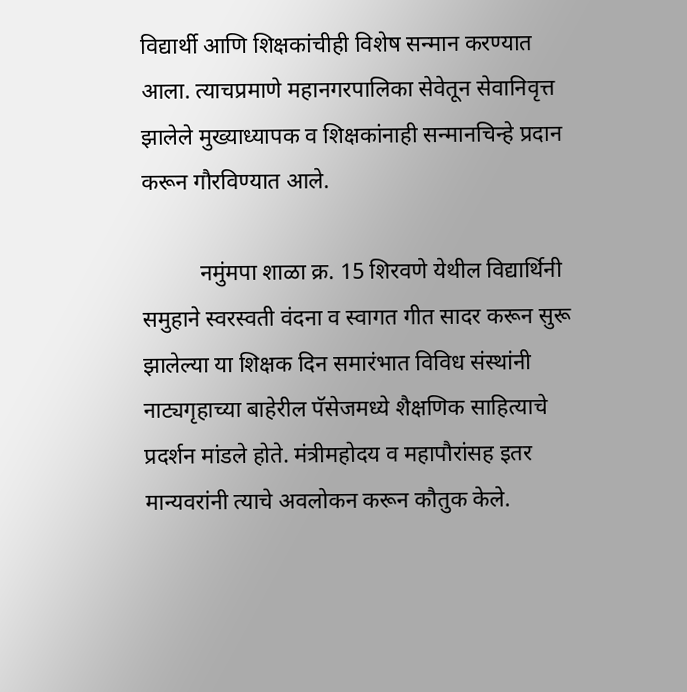विद्यार्थी आणि शिक्षकांचीही विशेष सन्मान करण्यात आला. त्याचप्रमाणे महानगरपालिका सेवेतून सेवानिवृत्त झालेले मुख्याध्यापक व शिक्षकांनाही सन्मानचिन्हे प्रदान करून गौरविण्यात आले.

          नमुंमपा शाळा क्र. 15 शिरवणे येथील विद्यार्थिनी समुहाने स्वरस्वती वंदना व स्वागत गीत सादर करून सुरू झालेल्या या शिक्षक दिन समारंभात विविध संस्थांनी नाट्यगृहाच्या बाहेरील पॅसेजमध्ये शैक्षणिक साहित्याचे प्रदर्शन मांडले होते. मंत्रीमहोदय व महापौरांसह इतर मान्यवरांनी त्याचे अवलोकन करून कौतुक केले.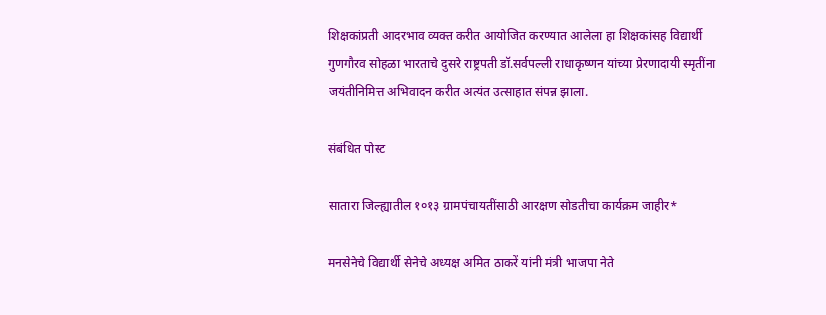शिक्षकांप्रती आदरभाव व्यक्त करीत आयोजित करण्यात आलेला हा शिक्षकांसह विद्यार्थी गुणगौरव सोहळा भारताचे दुसरे राष्ट्रपती डॉ.सर्वपल्ली राधाकृष्णन यांच्या प्रेरणादायी स्मृतींना जयंतीनिमित्त अभिवादन करीत अत्यंत उत्साहात संपन्न झाला.

संबंधित पोस्ट

सातारा जिल्ह्यातील १०१३ ग्रामपंचायतींसाठी आरक्षण सोडतीचा कार्यक्रम जाहीर*

मनसेनेचे विद्यार्थी सेनेचे अध्यक्ष अमित ठाकरें यांनी मंत्री भाजपा नेते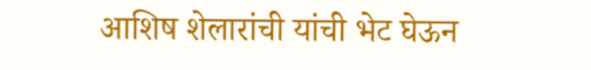आशिष शेलारांची यांची भेट घेऊन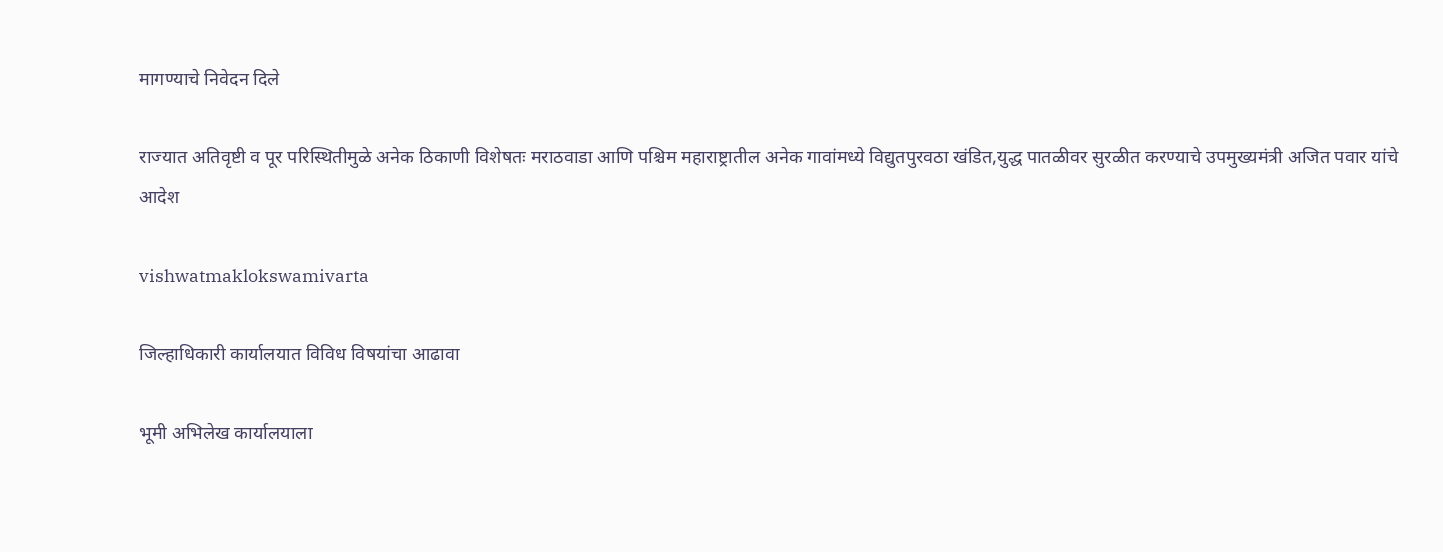मागण्याचे निवेदन दिले

राज्यात अतिवृष्टी व पूर परिस्थितीमुळे अनेक ठिकाणी विशेषतः मराठवाडा आणि पश्चिम महाराष्ट्रातील अनेक गावांमध्ये विद्युतपुरवठा खंडित,युद्ध पातळीवर सुरळीत करण्याचे उपमुख्यमंत्री अजित पवार यांचे आदेश

vishwatmaklokswamivarta

जिल्हाधिकारी कार्यालयात विविध विषयांचा आढावा

भूमी अभिलेख कार्यालयाला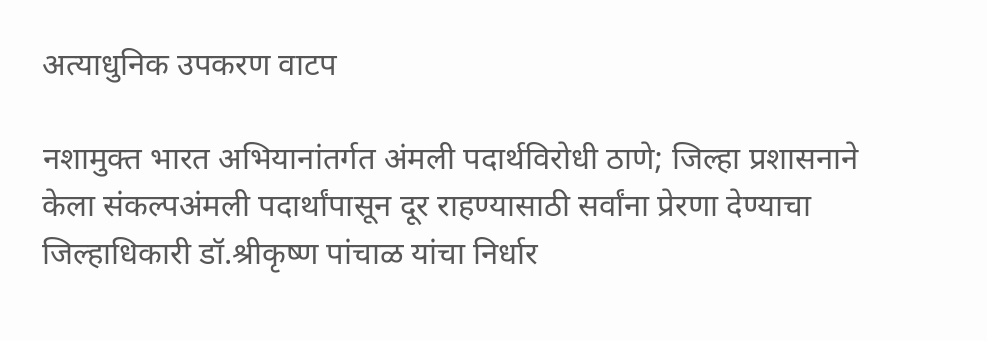अत्याधुनिक उपकरण वाटप

नशामुक्त भारत अभियानांतर्गत अंमली पदार्थविरोधी ठाणे; जिल्हा प्रशासनाने केला संकल्पअंमली पदार्थांपासून दूर राहण्यासाठी सर्वांना प्रेरणा देण्याचा जिल्हाधिकारी डॉ.श्रीकृष्ण पांचाळ यांचा निर्धार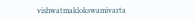vishwatmaklokswamivarta